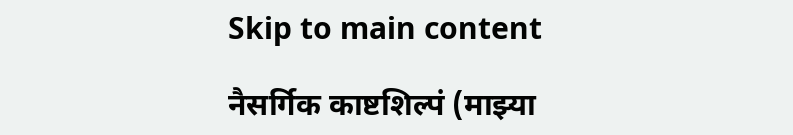Skip to main content

नैसर्गिक काष्टशिल्पं (माझ्या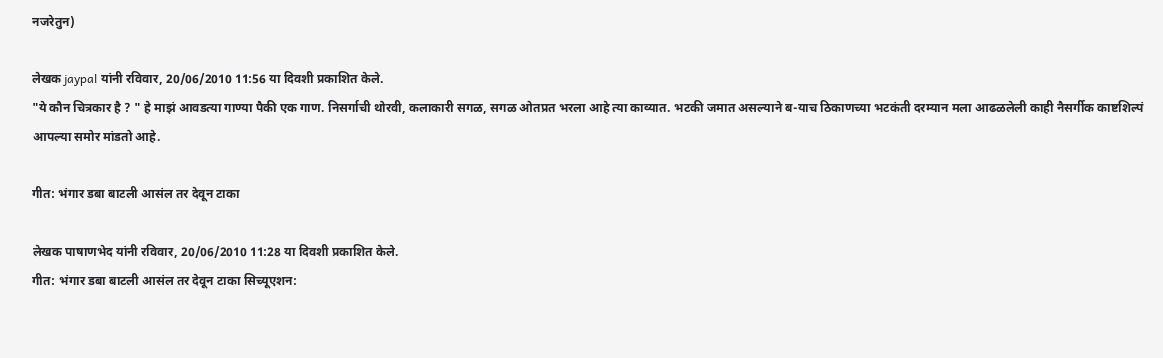नजरेतुन)

लेखक jaypal यांनी रविवार, 20/06/2010 11:56 या दिवशी प्रकाशित केले.
"ये कौन चित्रकार है ? " हे माझं आवडत्या गाण्या पैकी एक गाण. निसर्गाची थोरवी, कलाकारी सगळ, सगळ ओतप्रत भरला आहे त्या काव्यात. भटकी जमात असल्याने ब-याच ठिकाणच्या भटकंती दरम्यान मला आढळलेली काही नैसर्गीक काष्टशिल्पं आपल्या समोर मांडतो आहे.

गीत: भंगार डबा बाटली आसंल तर देवून टाका

लेखक पाषाणभेद यांनी रविवार, 20/06/2010 11:28 या दिवशी प्रकाशित केले.
गीत: भंगार डबा बाटली आसंल तर देवून टाका सिच्यूएशन: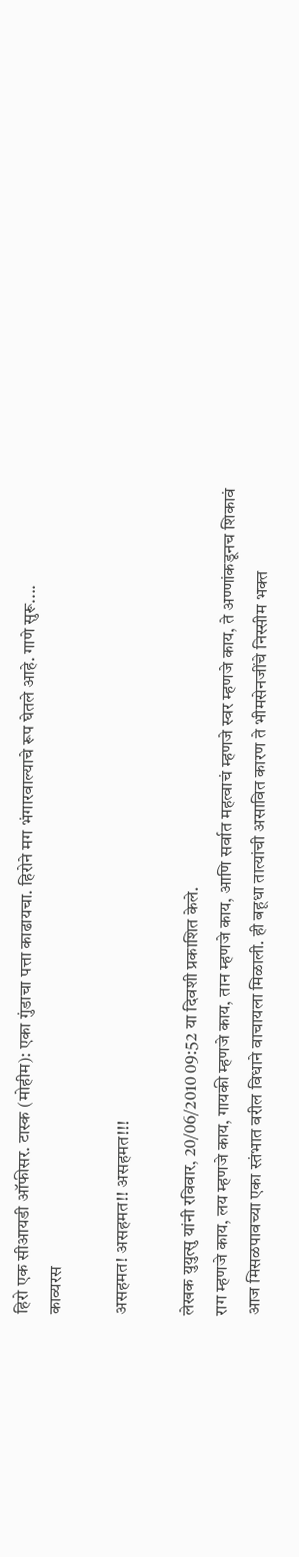हिरो एक सीआयडी ऑफीसर. टास्क (मोहीम): एका गुंडाचा पत्ता काढायचा. हिरोने मग भंगारवाल्याचे रूप घेतले आहे. गाणे सुरू....
काव्यरस

असहमत! असहमत!! असहमत!!!

लेखक युयुत्सु यांनी रविवार, 20/06/2010 09:52 या दिवशी प्रकाशित केले.
राग म्हणजे काय, लय म्हणजे काय, गायकी म्हणजे काय, तान म्हणजे काय, आणि सर्वात महत्वाचं म्हणजे स्वर म्हणजे काय, ते अण्णांकडूनच शिकावं
आज मिसळपावच्या एका स्तंभात वरील विधाने वाचायला मिळाली. ही बहूधा तात्यांची असावित कारण ते भीमसेनजींचे निस्सीम भक्त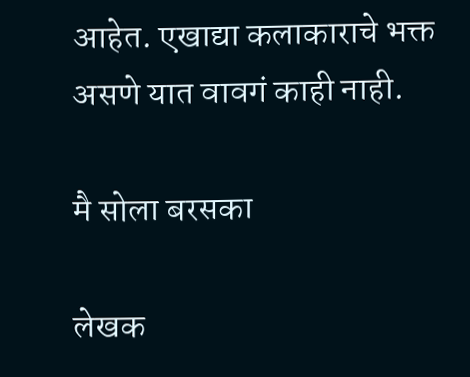आहेत. एखाद्या कलाकाराचे भक्त असणे यात वावगं काही नाही.

मै सोला बरसका

लेखक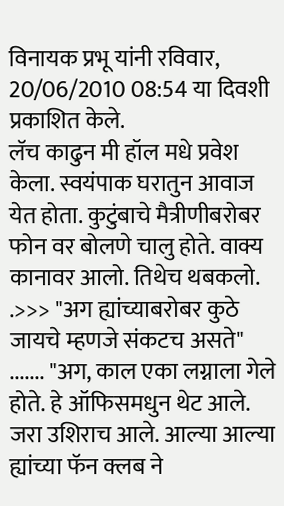विनायक प्रभू यांनी रविवार, 20/06/2010 08:54 या दिवशी प्रकाशित केले.
लॅच काढुन मी हॉल मधे प्रवेश केला. स्वयंपाक घरातुन आवाज येत होता. कुटुंबाचे मैत्रीणीबरोबर फोन वर बोलणे चालु होते. वाक्य कानावर आलो. तिथेच थबकलो. .>>> "अग ह्यांच्याबरोबर कुठे जायचे म्हणजे संकटच असते" ....... "अग, काल एका लग्नाला गेले होते. हे ऑफिसमधुन थेट आले. जरा उशिराच आले. आल्या आल्या ह्यांच्या फॅन क्लब ने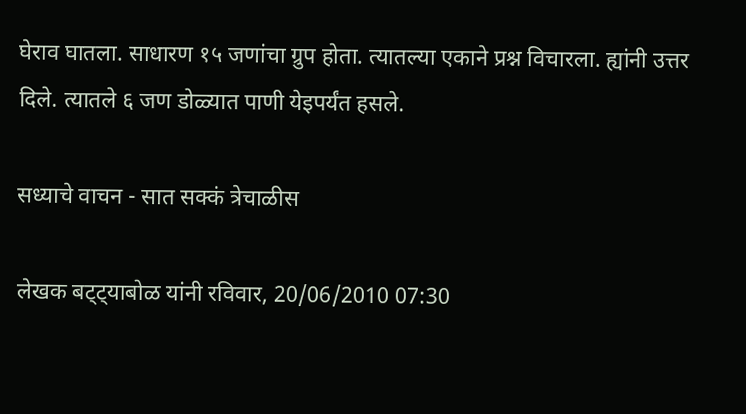घेराव घातला. साधारण १५ जणांचा ग्रुप होता. त्यातल्या एकाने प्रश्न विचारला. ह्यांनी उत्तर दिले. त्यातले ६ जण डोळ्यात पाणी येइपर्यंत हसले.

सध्याचे वाचन - सात सक्कं त्रेचाळीस

लेखक बट्ट्याबोळ यांनी रविवार, 20/06/2010 07:30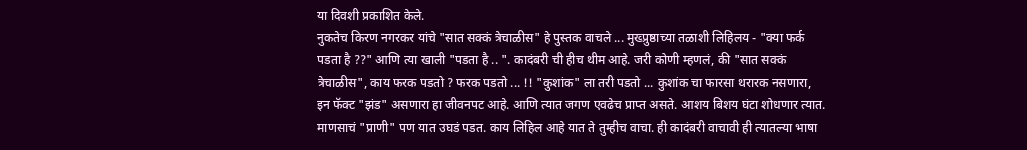या दिवशी प्रकाशित केले.
नुकतेच किरण नगरकर यांचे "सात सक्कं त्रेचाळीस" हे पुस्तक वाचले ... मुख्प्रुष्ठाच्या तळाशी लिहिलय - "क्या फर्क पडता है ??" आणि त्या खाली "पडता है .. ". कादंबरी ची हीच थीम आहे. जरी कोणी म्हणलं, की "सात सक्कं त्रेचाळीस", काय फरक पडतो ? फरक पडतो ... !! "कुशांक" ला तरी पडतो ... कुशांक चा फारसा थरारक नसणारा, इन फॅक्ट "झंड" असणारा हा जीवनपट आहे. आणि त्यात जगण एवढेच प्राप्त असते. आशय बिशय घंटा शोधणार त्यात. माणसाचं "प्राणी" पण यात उघडं पडत. काय लिहिल आहे यात ते तुम्हीच वाचा. ही कादंबरी वाचावी ही त्यातल्या भाषा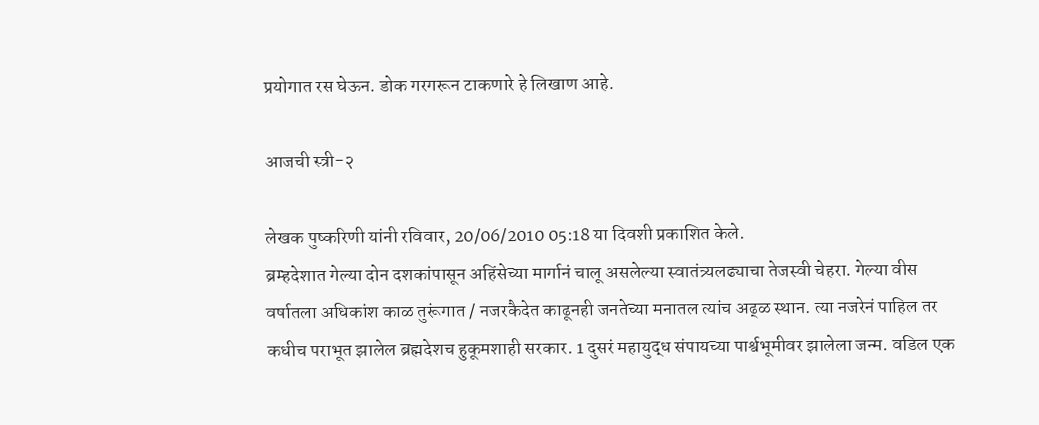प्रयोगात रस घेऊन. डोक गरगरून टाकणारे हे लिखाण आहे.

आजची स्त्री-२

लेखक पुष्करिणी यांनी रविवार, 20/06/2010 05:18 या दिवशी प्रकाशित केले.
ब्रम्हदेशात गेल्या दोन दशकांपासून अहिंसेच्या मार्गानं चालू असलेल्या स्वातंत्र्यलढ्याचा तेजस्वी चेहरा. गेल्या वीस वर्षातला अधिकांश काळ तुरूंगात / नजरकैदेत काढूनही जनतेच्या मनातल त्यांच अढ्ळ स्थान. त्या नजरेनं पाहिल तर कधीच पराभूत झालेल ब्रह्मदेशच हुकूमशाही सरकार. 1 दुसरं महायुद्ध संपायच्या पार्श्वभूमीवर झालेला जन्म. वडिल एक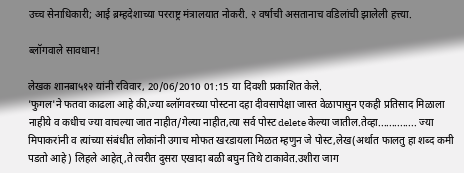उच्च सेनाधिकारी; आई ब्रम्हदेशाच्या परराष्ट्र मंत्रालयात नोकरी. २ वर्षाची असतानाच वडिलांची झालेली हत्त्या.

ब्लॉगवाले सावधान!

लेखक शानबा५१२ यांनी रविवार, 20/06/2010 01:15 या दिवशी प्रकाशित केले.
'फुगल'ने फतवा काढला आहे की,ज्या ब्लॉगवरच्या पोस्टना दहा दीवसापेक्षा जास्त वेळापासुन एकही प्रतिसाद मिळाला नाहीये व कधीच ज्या वाचल्या जात नाहीत/गेल्या नाहीत,त्या सर्व पोस्ट delete केल्या जातील.तेव्हा.............. ज्या मिपाकरांनी व त्यांच्या संबंधीत लोकांनी उगाच मोफत खरडायला मिळत म्हणुन जे पोस्ट,लेख(अर्थात फालतु हा शब्द कमी पडतो आहे) लिहले आहेत्,ते त्वरीत दुसरा एखादा बळी बघुन तिथे टाकावेत.उशीरा जाग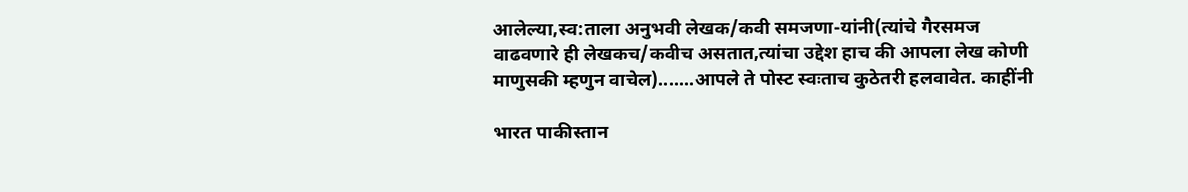आलेल्या,स्व:ताला अनुभवी लेखक/कवी समजणा-यांनी(त्यांचे गैरसमज वाढवणारे ही लेखकच/कवीच असतात,त्यांचा उद्देश हाच की आपला लेख कोणी माणुसकी म्हणुन वाचेल).......आपले ते पोस्ट स्वःताच कुठेतरी हलवावेत. काहींनी

भारत पाकीस्तान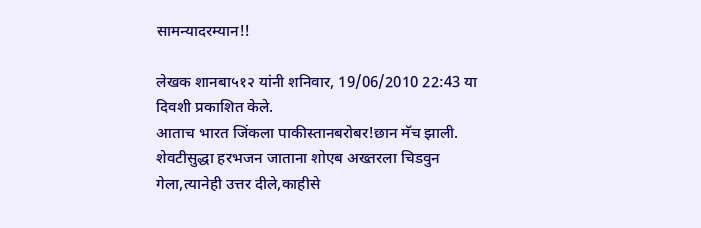सामन्यादरम्यान!!

लेखक शानबा५१२ यांनी शनिवार, 19/06/2010 22:43 या दिवशी प्रकाशित केले.
आताच भारत जिंकला पाकीस्तानबरोबर!छान मॅच झाली. शेवटीसुद्धा हरभजन जाताना शोएब अख्तरला चिडवुन गेला,त्यानेही उत्तर दीले,काहीसे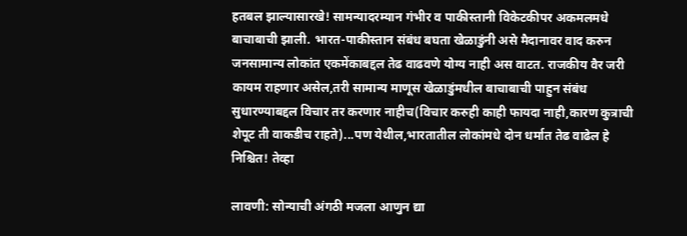हतबल झाल्यासारखे! सामन्यादरम्यान गंभीर व पाकीस्तानी विकेटकीपर अकमलमधे बाचाबाची झाली. भारत-पाकीस्तान संबंध बघता खेळाडुंनी असे मैदानावर वाद करुन जनसामान्य लोकांत एकमेंकाबद्दल तेढ वाढवणे योग्य नाही अस वाटत. राजकीय वैर जरी कायम राहणार असेल,तरी सामान्य माणूस खेळाडुंमधील बाचाबाची पाहुन संबंध सुधारण्याबद्दल विचार तर करणार नाहीच(विचार करुही काही फायदा नाही,कारण कुत्राची शेपूट ती वाकडीच राहते)...पण येथील,भारतातील लोकांमधे दोन धर्मात तेढ वाढेल हे निश्चित! तेव्हा

लावणी: सोन्याची अंगठी मजला आणुन द्या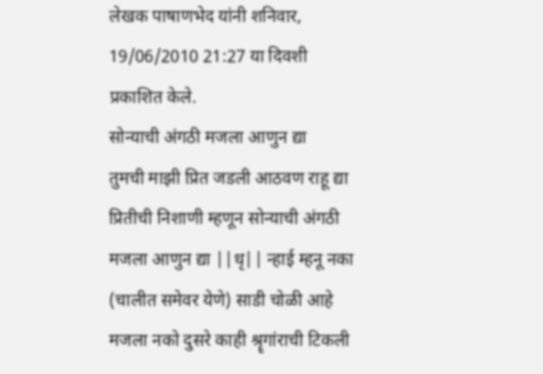लेखक पाषाणभेद यांनी शनिवार, 19/06/2010 21:27 या दिवशी प्रकाशित केले.
सोन्याची अंगठी मजला आणुन द्या
तुमची माझी प्रित जडली आठवण राहू द्या प्रितीची निशाणी म्हणून सोन्याची अंगठी मजला आणुन द्या ||धृ|| न्हाई म्हनू नका (चालीत समेवर येणे) साडी चोळी आहे मजला नको दुसरे काही श्रॄगांराची टिकली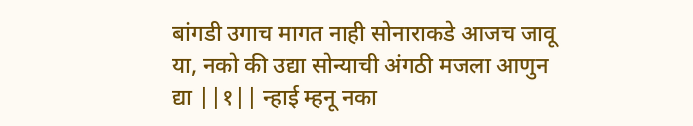बांगडी उगाच मागत नाही सोनाराकडे आजच जावू या, नको की उद्या सोन्याची अंगठी मजला आणुन द्या ||१|| न्हाई म्हनू नका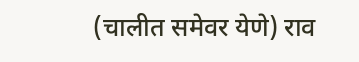(चालीत समेवर येणे) राव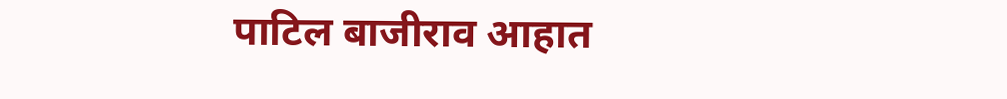पाटिल बाजीराव आहात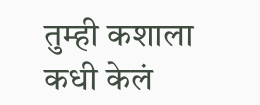तुम्ही कशाला कधी केलं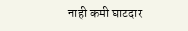नाही कमी घाटदार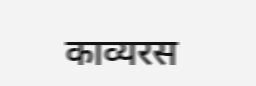काव्यरस